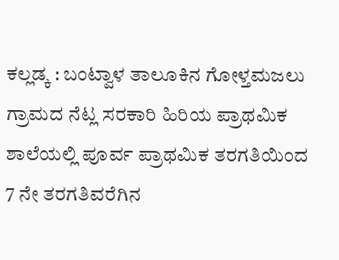ಕಲ್ಲಡ್ಕ : ಬಂಟ್ವಾಳ ತಾಲೂಕಿನ ಗೋಳ್ತಮಜಲು ಗ್ರಾಮದ ನೆಟ್ಲ ಸರಕಾರಿ ಹಿರಿಯ ಪ್ರಾಥಮಿಕ ಶಾಲೆಯಲ್ಲಿ ಪೂರ್ವ ಪ್ರಾಥಮಿಕ ತರಗತಿಯಿಂದ 7 ನೇ ತರಗತಿವರೆಗಿನ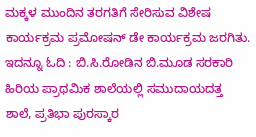ಮಕ್ಕಳ ಮುಂದಿನ ತರಗತಿಗೆ ಸೇರಿಸುವ ವಿಶೇಷ ಕಾರ್ಯಕ್ರಮ ಪ್ರಮೋಷನ್ ಡೇ ಕಾರ್ಯಕ್ರಮ ಜರಗಿತು. ಇದನ್ನೂ ಓದಿ : ಬಿ.ಸಿ.ರೋಡಿನ ಬಿ.ಮೂಡ ಸರಕಾರಿ ಹಿರಿಯ ಪ್ರಾಥಮಿಕ ಶಾಲೆಯಲ್ಲಿ ಸಮುದಾಯದತ್ತ ಶಾಲೆ, ಪ್ರತಿಭಾ ಪುರಸ್ಕಾರ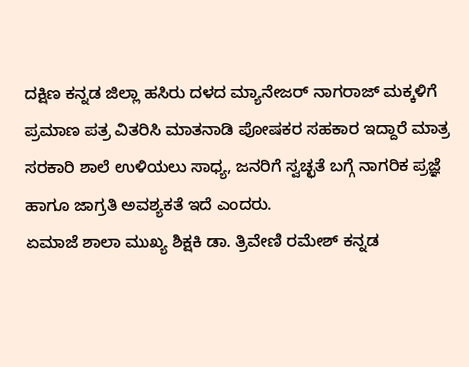ದಕ್ಷಿಣ ಕನ್ನಡ ಜಿಲ್ಲಾ ಹಸಿರು ದಳದ ಮ್ಯಾನೇಜರ್ ನಾಗರಾಜ್ ಮಕ್ಕಳಿಗೆ ಪ್ರಮಾಣ ಪತ್ರ ವಿತರಿಸಿ ಮಾತನಾಡಿ ಪೋಷಕರ ಸಹಕಾರ ಇದ್ದಾರೆ ಮಾತ್ರ ಸರಕಾರಿ ಶಾಲೆ ಉಳಿಯಲು ಸಾಧ್ಯ, ಜನರಿಗೆ ಸ್ವಚ್ಛತೆ ಬಗ್ಗೆ ನಾಗರಿಕ ಪ್ರಜ್ಞೆ ಹಾಗೂ ಜಾಗ್ರತಿ ಅವಶ್ಯಕತೆ ಇದೆ ಎಂದರು.
ಏಮಾಜೆ ಶಾಲಾ ಮುಖ್ಯ ಶಿಕ್ಷಕಿ ಡಾ. ತ್ರಿವೇಣಿ ರಮೇಶ್ ಕನ್ನಡ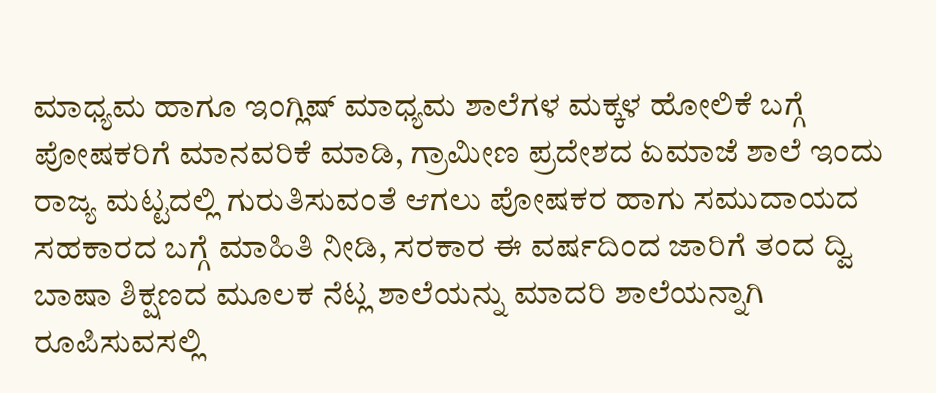ಮಾಧ್ಯಮ ಹಾಗೂ ಇಂಗ್ಲಿಷ್ ಮಾಧ್ಯಮ ಶಾಲೆಗಳ ಮಕ್ಕಳ ಹೋಲಿಕೆ ಬಗ್ಗೆ ಪೋಷಕರಿಗೆ ಮಾನವರಿಕೆ ಮಾಡಿ, ಗ್ರಾಮೀಣ ಪ್ರದೇಶದ ಏಮಾಜೆ ಶಾಲೆ ಇಂದು ರಾಜ್ಯ ಮಟ್ಟದಲ್ಲಿ ಗುರುತಿಸುವಂತೆ ಆಗಲು ಪೋಷಕರ ಹಾಗು ಸಮುದಾಯದ ಸಹಕಾರದ ಬಗ್ಗೆ ಮಾಹಿತಿ ನೀಡಿ, ಸರಕಾರ ಈ ವರ್ಷದಿಂದ ಜಾರಿಗೆ ತಂದ ದ್ವಿ ಬಾಷಾ ಶಿಕ್ಷಣದ ಮೂಲಕ ನೆಟ್ಲ ಶಾಲೆಯನ್ನು ಮಾದರಿ ಶಾಲೆಯನ್ನಾಗಿ ರೂಪಿಸುವಸಲ್ಲಿ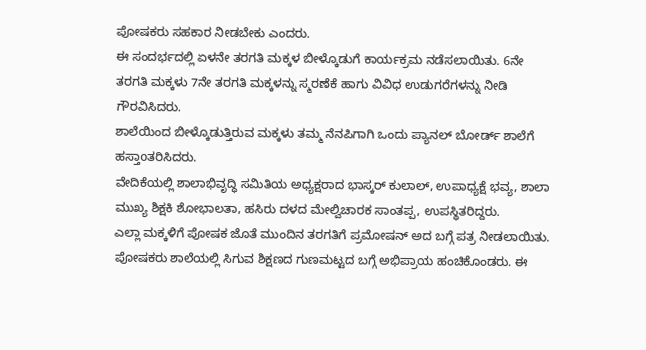ಪೋಷಕರು ಸಹಕಾರ ನೀಡಬೇಕು ಎಂದರು.
ಈ ಸಂದರ್ಭದಲ್ಲಿ ಏಳನೇ ತರಗತಿ ಮಕ್ಕಳ ಬೀಳ್ಕೊಡುಗೆ ಕಾರ್ಯಕ್ರಮ ನಡೆಸಲಾಯಿತು. 6ನೇ ತರಗತಿ ಮಕ್ಕಳು 7ನೇ ತರಗತಿ ಮಕ್ಕಳನ್ನು ಸ್ಮರಣೆಕೆ ಹಾಗು ವಿವಿಧ ಉಡುಗರೆಗಳನ್ನು ನೀಡಿ ಗೌರವಿಸಿದರು.
ಶಾಲೆಯಿಂದ ಬೀಳ್ಕೊಡುತ್ತಿರುವ ಮಕ್ಕಳು ತಮ್ಮ ನೆನಪಿಗಾಗಿ ಒಂದು ಪ್ಯಾನಲ್ ಬೋರ್ಡ್ ಶಾಲೆಗೆ ಹಸ್ತಾoತರಿಸಿದರು.
ವೇದಿಕೆಯಲ್ಲಿ ಶಾಲಾಭಿವೃದ್ಧಿ ಸಮಿತಿಯ ಅಧ್ಯಕ್ಷರಾದ ಭಾಸ್ಕರ್ ಕುಲಾಲ್, ಉಪಾಧ್ಯಕ್ಷೆ ಭವ್ಯ, ಶಾಲಾ ಮುಖ್ಯ ಶಿಕ್ಷಕಿ ಶೋಭಾಲತಾ, ಹಸಿರು ದಳದ ಮೇಲ್ವಿಚಾರಕ ಸಾಂತಪ್ಪ, ಉಪಸ್ಥಿತರಿದ್ದರು.
ಎಲ್ಲಾ ಮಕ್ಕಳಿಗೆ ಪೋಷಕ ಜೊತೆ ಮುಂದಿನ ತರಗತಿಗೆ ಪ್ರಮೋಷನ್ ಅದ ಬಗ್ಗೆ ಪತ್ರ ನೀಡಲಾಯಿತು.
ಪೋಷಕರು ಶಾಲೆಯಲ್ಲಿ ಸಿಗುವ ಶಿಕ್ಷಣದ ಗುಣಮಟ್ಟದ ಬಗ್ಗೆ ಅಭಿಪ್ರಾಯ ಹಂಚಿಕೊಂಡರು. ಈ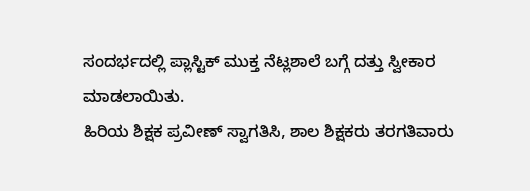ಸಂದರ್ಭದಲ್ಲಿ ಪ್ಲಾಸ್ಟಿಕ್ ಮುಕ್ತ ನೆಟ್ಲಶಾಲೆ ಬಗ್ಗೆ ದತ್ತು ಸ್ವೀಕಾರ ಮಾಡಲಾಯಿತು.
ಹಿರಿಯ ಶಿಕ್ಷಕ ಪ್ರವೀಣ್ ಸ್ವಾಗತಿಸಿ, ಶಾಲ ಶಿಕ್ಷಕರು ತರಗತಿವಾರು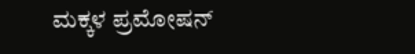ಮಕ್ಕಳ ಪ್ರಮೋಷನ್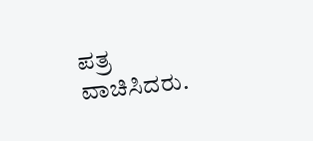ಪತ್ರ ವಾಚಿಸಿದರು.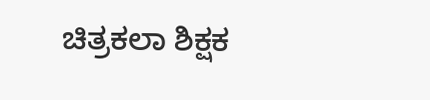ಚಿತ್ರಕಲಾ ಶಿಕ್ಷಕ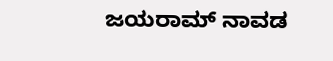ಜಯರಾಮ್ ನಾವಡ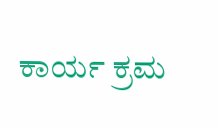ಕಾರ್ಯ ಕ್ರಮ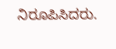ನಿರೂಪಿಸಿದರು.